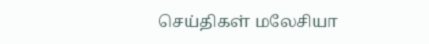செய்திகள் மலேசியா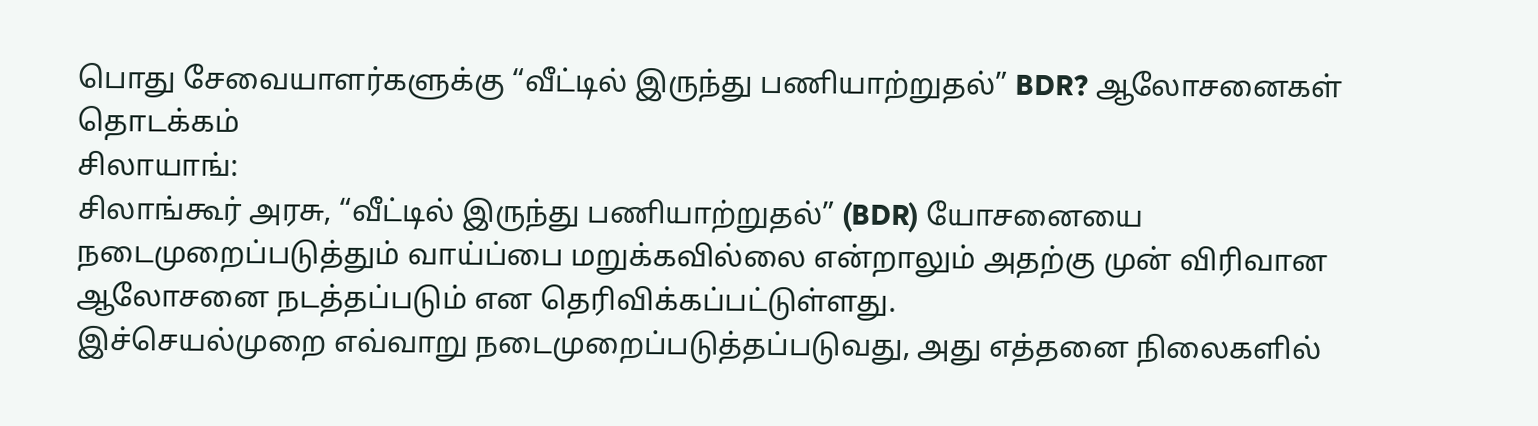பொது சேவையாளர்களுக்கு “வீட்டில் இருந்து பணியாற்றுதல்” BDR? ஆலோசனைகள் தொடக்கம்
சிலாயாங்:
சிலாங்கூர் அரசு, “வீட்டில் இருந்து பணியாற்றுதல்” (BDR) யோசனையை நடைமுறைப்படுத்தும் வாய்ப்பை மறுக்கவில்லை என்றாலும் அதற்கு முன் விரிவான ஆலோசனை நடத்தப்படும் என தெரிவிக்கப்பட்டுள்ளது.
இச்செயல்முறை எவ்வாறு நடைமுறைப்படுத்தப்படுவது, அது எத்தனை நிலைகளில்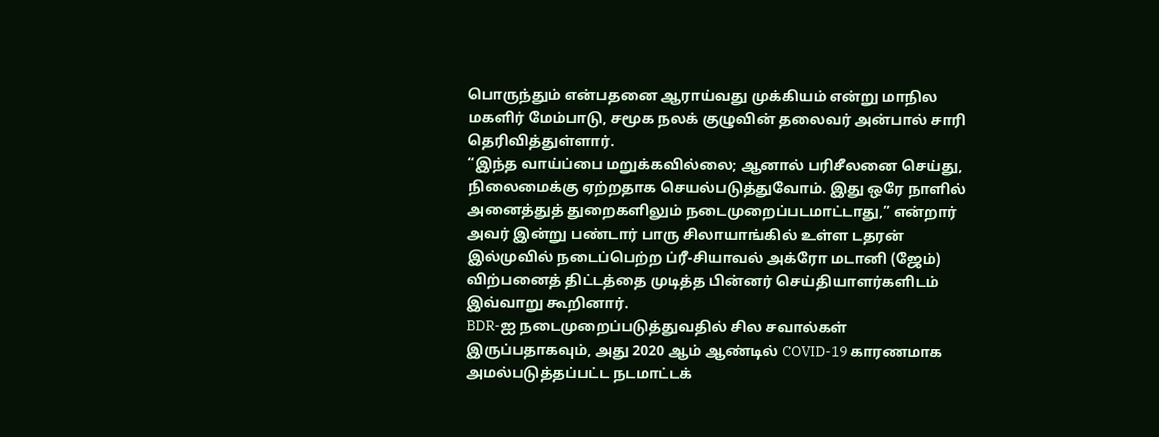பொருந்தும் என்பதனை ஆராய்வது முக்கியம் என்று மாநில மகளிர் மேம்பாடு, சமூக நலக் குழுவின் தலைவர் அன்பால் சாரி தெரிவித்துள்ளார்.
“இந்த வாய்ப்பை மறுக்கவில்லை; ஆனால் பரிசீலனை செய்து, நிலைமைக்கு ஏற்றதாக செயல்படுத்துவோம். இது ஒரே நாளில் அனைத்துத் துறைகளிலும் நடைமுறைப்படமாட்டாது,” என்றார் அவர் இன்று பண்டார் பாரு சிலாயாங்கில் உள்ள டதரன் இல்முவில் நடைப்பெற்ற ப்ரீ-சியாவல் அக்ரோ மடானி (ஜேம்) விற்பனைத் திட்டத்தை முடித்த பின்னர் செய்தியாளர்களிடம் இவ்வாறு கூறினார்.
BDR-ஐ நடைமுறைப்படுத்துவதில் சில சவால்கள் இருப்பதாகவும், அது 2020 ஆம் ஆண்டில் COVID-19 காரணமாக அமல்படுத்தப்பட்ட நடமாட்டக்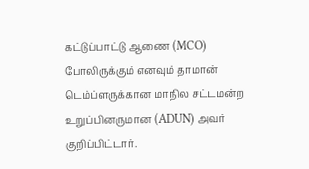கட்டுப்பாட்டு ஆணை (MCO) போலிருக்கும் எனவும் தாமான் டெம்ப்ளருக்கான மாநில சட்டமன்ற உறுப்பினருமான (ADUN) அவர் குறிப்பிட்டார்.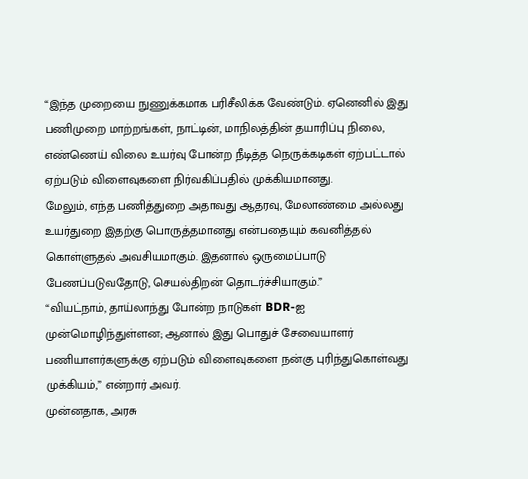“இந்த முறையை நுணுக்கமாக பரிசீலிக்க வேண்டும். ஏனெனில் இது பணிமுறை மாற்றங்கள், நாட்டின், மாநிலத்தின் தயாரிப்பு நிலை, எண்ணெய் விலை உயர்வு போன்ற நீடித்த நெருக்கடிகள் ஏற்பட்டால் ஏற்படும் விளைவுகளை நிர்வகிப்பதில் முக்கியமானது.
மேலும், எந்த பணித்துறை அதாவது ஆதரவு, மேலாண்மை அல்லது உயர்துறை இதற்கு பொருத்தமானது என்பதையும் கவனித்தல் கொள்ளுதல் அவசியமாகும். இதனால் ஒருமைப்பாடு பேணப்படுவதோடு, செயல்திறன் தொடர்ச்சியாகும்.”
“வியட்நாம், தாய்லாந்து போன்ற நாடுகள் BDR-ஐ முன்மொழிந்துள்ளன; ஆனால் இது பொதுச் சேவையாளர் பணியாளர்களுக்கு ஏற்படும் விளைவுகளை நன்கு புரிந்துகொள்வது முக்கியம்,” என்றார் அவர்.
முன்னதாக, அரசு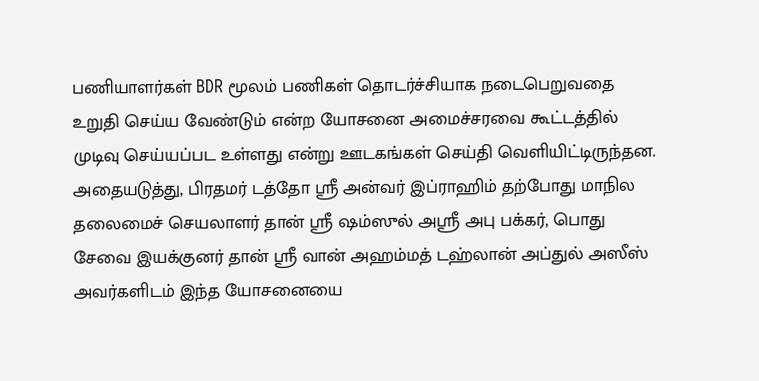பணியாளர்கள் BDR மூலம் பணிகள் தொடர்ச்சியாக நடைபெறுவதை உறுதி செய்ய வேண்டும் என்ற யோசனை அமைச்சரவை கூட்டத்தில் முடிவு செய்யப்பட உள்ளது என்று ஊடகங்கள் செய்தி வெளியிட்டிருந்தன.
அதையடுத்து, பிரதமர் டத்தோ ஸ்ரீ அன்வர் இப்ராஹிம் தற்போது மாநில தலைமைச் செயலாளர் தான் ஸ்ரீ ஷம்ஸுல் அஸ்ரீ அபு பக்கர், பொது சேவை இயக்குனர் தான் ஸ்ரீ வான் அஹம்மத் டஹ்லான் அப்துல் அஸீஸ் அவர்களிடம் இந்த யோசனையை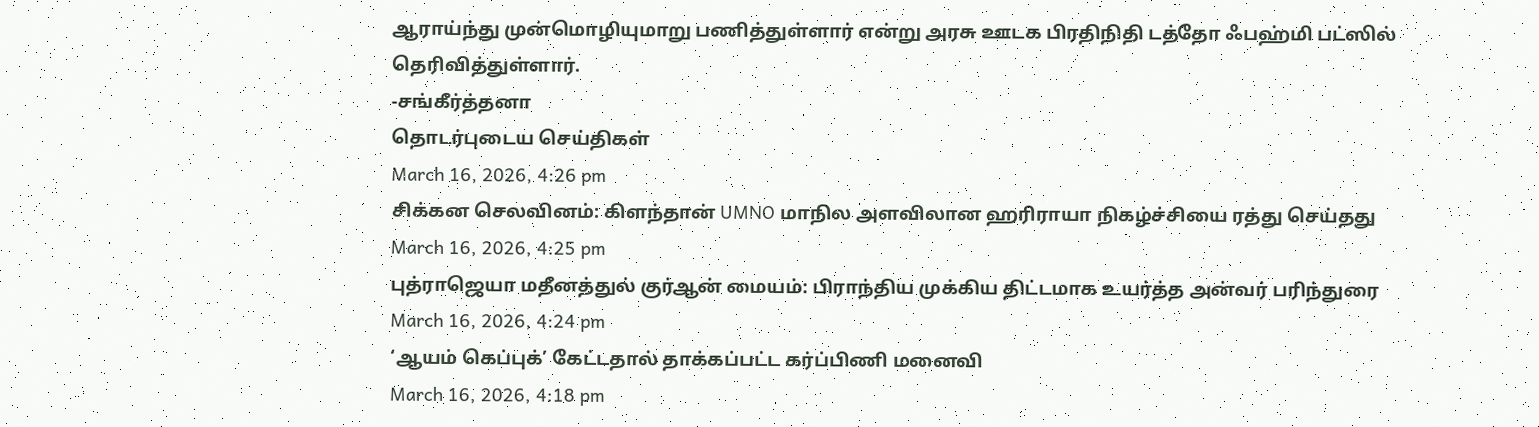ஆராய்ந்து முன்மொழியுமாறு பணித்துள்ளார் என்று அரசு ஊடக பிரதிநிதி டத்தோ ஃபஹ்மி பட்ஸில் தெரிவித்துள்ளார்.
-சங்கீர்த்தனா
தொடர்புடைய செய்திகள்
March 16, 2026, 4:26 pm
சிக்கன செலவினம்: கிளந்தான் UMNO மாநில அளவிலான ஹரிராயா நிகழ்ச்சியை ரத்து செய்தது
March 16, 2026, 4:25 pm
புத்ராஜெயா மதீனத்துல் குர்ஆன் மையம்: பிராந்திய முக்கிய திட்டமாக உயர்த்த அன்வர் பரிந்துரை
March 16, 2026, 4:24 pm
‘ஆயம் கெப்புக்’ கேட்டதால் தாக்கப்பட்ட கர்ப்பிணி மனைவி
March 16, 2026, 4:18 pm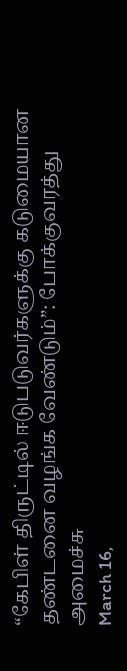“கேபிள் திருட்டில் ஈடுபடுவர்களுக்கு கடுமையான தண்டனை வழங்க வேண்டும்”: போக்குவரத்து அமைச்சு
March 16,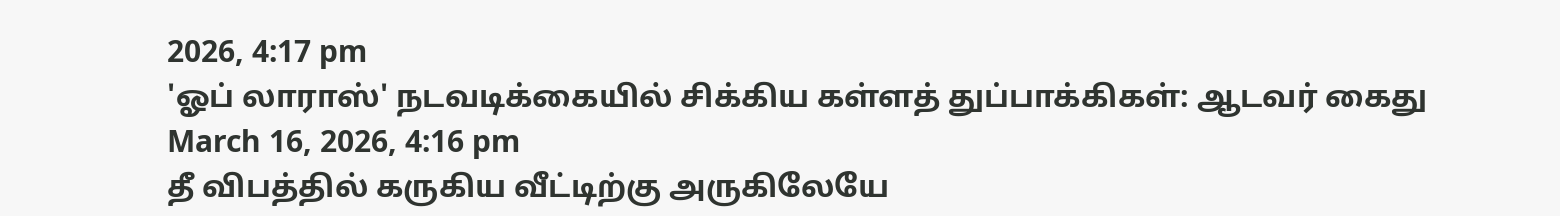2026, 4:17 pm
'ஓப் லாராஸ்' நடவடிக்கையில் சிக்கிய கள்ளத் துப்பாக்கிகள்: ஆடவர் கைது
March 16, 2026, 4:16 pm
தீ விபத்தில் கருகிய வீட்டிற்கு அருகிலேயே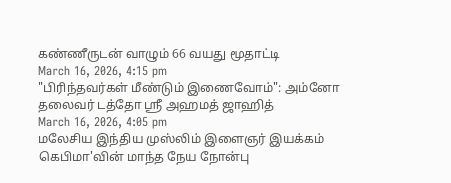கண்ணீருடன் வாழும் 66 வயது மூதாட்டி
March 16, 2026, 4:15 pm
"பிரிந்தவர்கள் மீண்டும் இணைவோம்": அம்னோ தலைவர் டத்தோ ஸ்ரீ அஹமத் ஜாஹித்
March 16, 2026, 4:05 pm
மலேசிய இந்திய முஸ்லிம் இளைஞர் இயக்கம் கெபிமா'வின் மாந்த நேய நோன்பு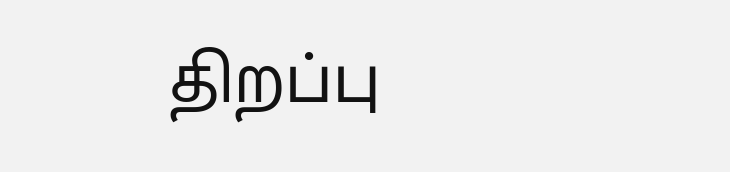திறப்பு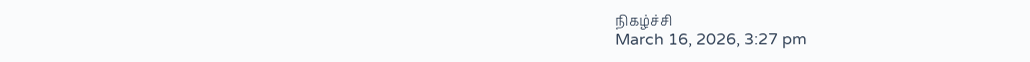நிகழ்ச்சி
March 16, 2026, 3:27 pm